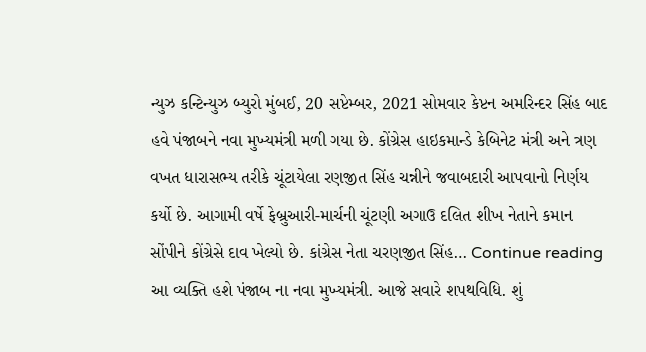ન્યુઝ કન્ટિન્યુઝ બ્યુરો મુંબઈ, 20 સપ્ટેમ્બર, 2021 સોમવાર કેપ્ટન અમરિન્દર સિંહ બાદ હવે પંજાબને નવા મુખ્યમંત્રી મળી ગયા છે. કોંગ્રેસ હાઇકમાન્ડે કેબિનેટ મંત્રી અને ત્રણ વખત ધારાસભ્ય તરીકે ચૂંટાયેલા રણજીત સિંહ ચન્નીને જવાબદારી આપવાનો નિર્ણય કર્યો છે. આગામી વર્ષે ફેબ્રુઆરી-માર્ચની ચૂંટણી અગાઉ દલિત શીખ નેતાને કમાન સોંપીને કોંગ્રેસે દાવ ખેલ્યો છે. કાંગ્રેસ નેતા ચરણજીત સિંહ… Continue reading આ વ્યક્તિ હશે પંજાબ ના નવા મુખ્યમંત્રી. આજે સવારે શપથવિધિ. શું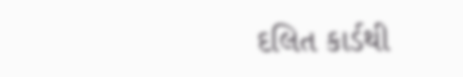દલિત કાર્ડથી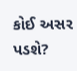કોઈ અસર પડશે?